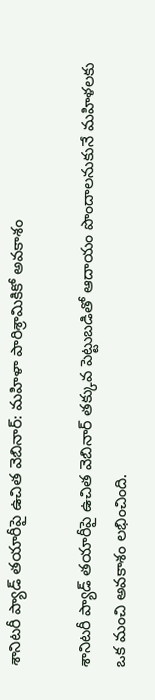శానిటరీ ప్యాడ్ తయారీపై ఉచిత వెబినార్: మహిళా పారిశ్రామికికో అవకాశం

శానిటరీ ప్యాడ్ తయారీపై ఉచిత వెబినార్ తక్కువ పెట్టుబడితో ఆదాయం పొందాలనుకునే మహిళలకు ఒక మంచి అవకాశం లభించింది.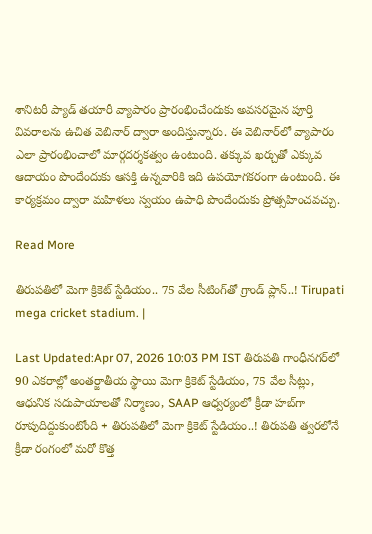శానిటరీ ప్యాడ్ తయారీ వ్యాపారం ప్రారంభించేందుకు అవసరమైన పూర్తి వివరాలను ఉచిత వెబినార్ ద్వారా అందిస్తున్నారు. ఈ వెబినార్‌లో వ్యాపారం ఎలా ప్రారంభించాలో మార్గదర్శకత్వం ఉంటుంది. తక్కువ ఖర్చుతో ఎక్కువ ఆదాయం పొందేందుకు ఆసక్తి ఉన్నవారికి ఇది ఉపయోగకరంగా ఉంటుంది. ఈ కార్యక్రమం ద్వారా మహిళలు స్వయం ఉపాధి పొందేందుకు ప్రోత్సహించవచ్చు.

Read More

తిరుపతిలో మెగా క్రికెట్ స్టేడియం.. 75 వేల సీటింగ్‌తో గ్రాండ్ ప్లాన్..! Tirupati mega cricket stadium. |

Last Updated:Apr 07, 2026 10:03 PM IST తిరుపతి గాంధీనగర్‌లో 90 ఎకరాల్లో అంతర్జాతీయ స్థాయి మెగా క్రికెట్ స్టేడియం, 75 వేల సీట్లు, ఆధునిక సదుపాయాలతో నిర్మాణం, SAAP ఆధ్వర్యంలో క్రీడా హబ్‌గా రూపుదిద్దుకుంటోంది + తిరుపతిలో మెగా క్రికెట్ స్టేడియం..! తిరుపతి త్వరలోనే క్రీడా రంగంలో మరో కొత్త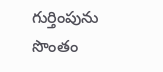గుర్తింపును సొంతం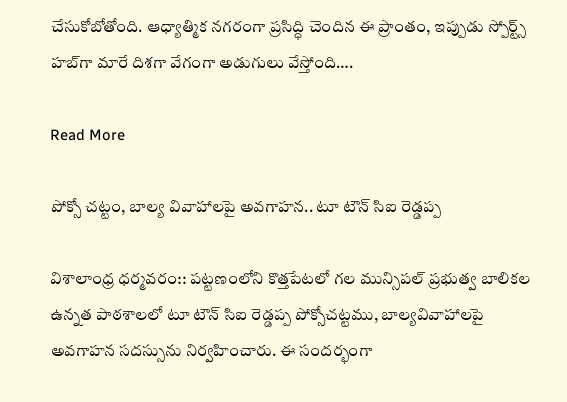చేసుకోబోతోంది. ఆధ్యాత్మిక నగరంగా ప్రసిద్ధి చెందిన ఈ ప్రాంతం, ఇప్పుడు స్పోర్ట్స్ హబ్‌గా మారే దిశగా వేగంగా అడుగులు వేస్తోంది….

Read More

పోక్సో చట్టం, బాల్య వివాహాలపై అవగాహన.. టూ టౌన్ సిఐ రెడ్డప్ప

విశాలాంధ్ర ధర్మవరం:: పట్టణంలోని కొత్తపేటలో గల మున్సిపల్ ప్రభుత్వ బాలికల ఉన్నత పాఠశాలలో టూ టౌన్ సిఐ రెడ్డప్ప పోక్సోచట్టము, బాల్యవివాహాలపై అవగాహన సదస్సును నిర్వహించారు. ఈ సందర్భంగా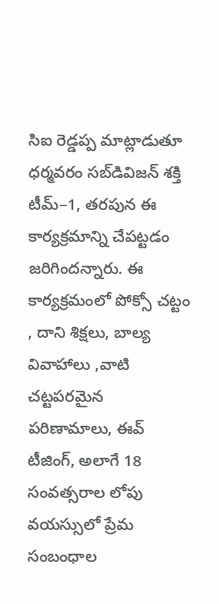సిఐ రెడ్డప్ప మాట్లాడుతూ ధర్మవరం సబ్‌డివిజన్ శక్తి టీమ్–1, తరపున ఈ కార్యక్రమాన్ని చేపట్టడం జరిగిందన్నారు. ఈ కార్యక్రమంలో పోక్సో చట్టం , దాని శిక్షలు, బాల్య వివాహాలు ,వాటి చట్టపరమైన పరిణామాలు, ఈవ్‌ టీజింగ్, అలాగే 18 సంవత్సరాల లోపు వయస్సులో ప్రేమ సంబంధాల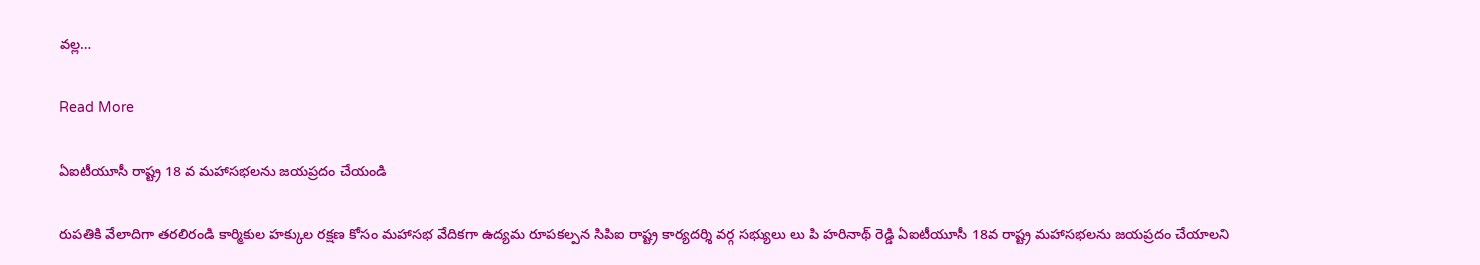వల్ల…

Read More

ఏఐటీయూసీ రాష్ట్ర 18 వ మహాసభలను జయప్రదం చేయండి

రుపతికి వేలాదిగా తరలిరండి కార్మికుల హక్కుల రక్షణ కోసం మహాసభ వేదికగా ఉద్యమ రూపకల్పన సిపిఐ రాష్ట్ర కార్యదర్శి వర్గ సభ్యులు లు పి హరినాథ్ రెడ్డి ఏఐటీయూసీ 18వ రాష్ట్ర మహాసభలను జయప్రదం చేయాలని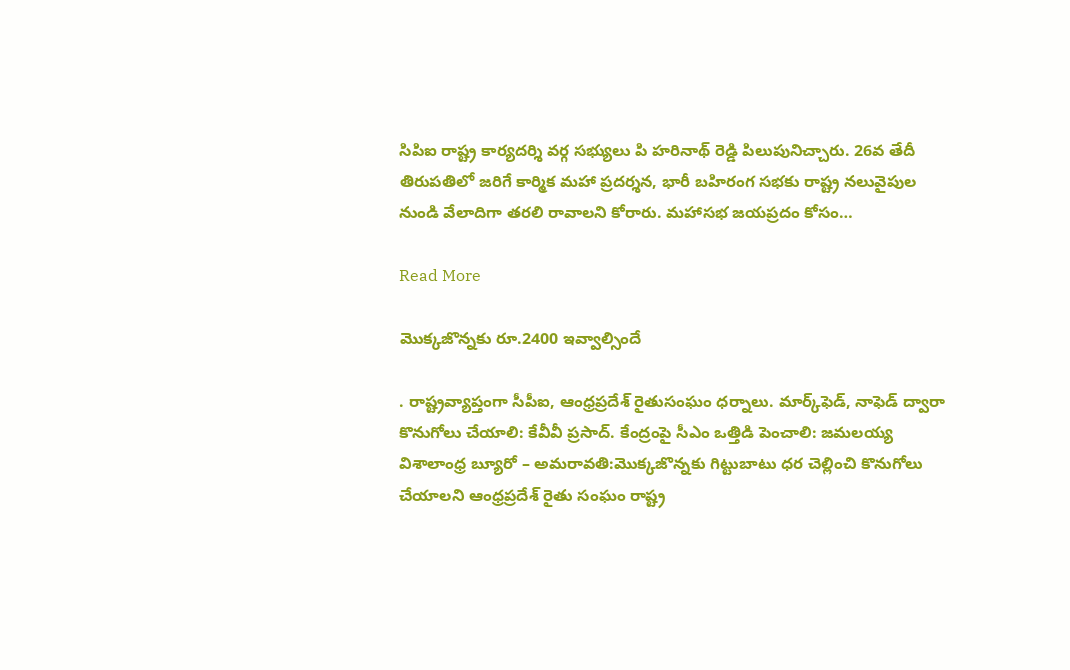సిపిఐ రాష్ట్ర కార్యదర్శి వర్గ సభ్యులు పి హరినాథ్ రెడ్డి పిలుపునిచ్చారు. 26వ తేదీ తిరుపతిలో జరిగే కార్మిక మహా ప్రదర్శన, భారీ బహిరంగ సభకు రాష్ట్ర నలువైపుల నుండి వేలాదిగా తరలి రావాలని కోరారు. మహాసభ జయప్రదం కోసం…

Read More

మొక్కజొన్నకు రూ.2400 ఇవ్వాల్సిందే

. రాష్ట్రవ్యాప్తంగా సీపీఐ, ఆంధ్రప్రదేశ్ రైతుసంఘం ధర్నాలు. మార్క్‌ఫెడ్, నాఫెడ్ ద్వారా కొనుగోలు చేయాలి: కేవీవీ ప్రసాద్. కేంద్రంపై సీఎం ఒత్తిడి పెంచాలి: జమలయ్య విశాలాంధ్ర బ్యూరో – అమరావతి:మొక్కజొన్నకు గిట్టుబాటు ధర చెల్లించి కొనుగోలు చేయాలని ఆంధ్రప్రదేశ్ రైతు సంఘం రాష్ట్ర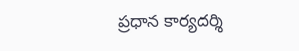ప్రధాన కార్యదర్శి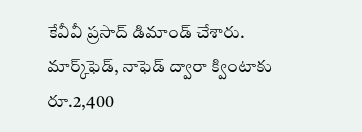కేవీవీ ప్రసాద్ డిమాండ్ చేశారు. మార్క్‌ఫెడ్, నాఫెడ్ ద్వారా క్వింటాకు రూ.2,400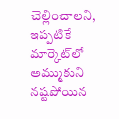చెల్లించాలని, ఇప్పటికే మార్కెట్‌లో అమ్ముకుని నష్టపోయిన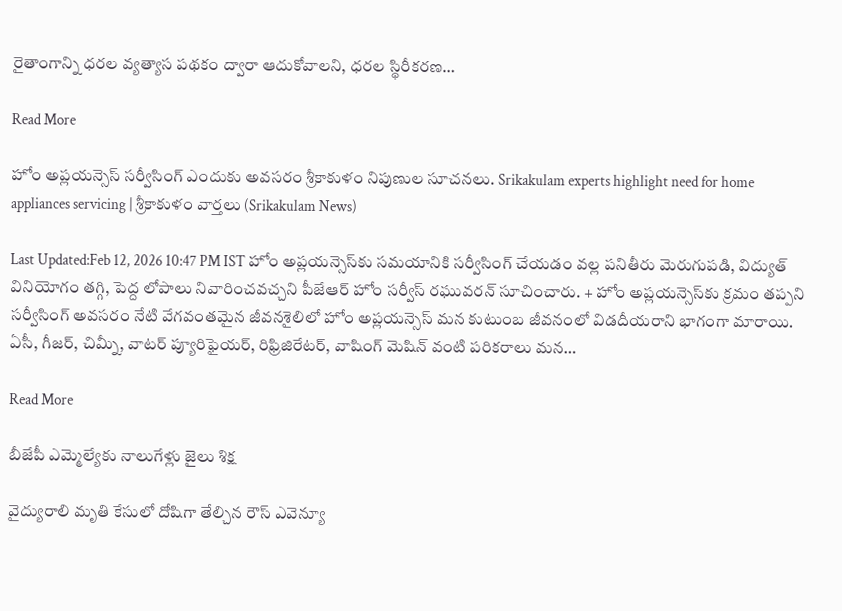రైతాంగాన్ని ధరల వ్యత్యాస పథకం ద్వారా ఆదుకోవాలని, ధరల స్థిరీకరణ…

Read More

హోం అప్లయన్సెస్ సర్వీసింగ్ ఎందుకు అవసరం శ్రీకాకుళం నిపుణుల సూచనలు. Srikakulam experts highlight need for home appliances servicing | శ్రీకాకుళం వార్తలు (Srikakulam News)

Last Updated:Feb 12, 2026 10:47 PM IST హోం అప్లయన్సెస్‌కు సమయానికి సర్వీసింగ్ చేయడం వల్ల పనితీరు మెరుగుపడి, విద్యుత్ వినియోగం తగ్గి, పెద్ద లోపాలు నివారించవచ్చని పీజేఆర్ హోం సర్వీస్ రఘువరన్ సూచించారు. + హోం అప్లయన్సెస్‌కు క్రమం తప్పని సర్వీసింగ్ అవసరం నేటి వేగవంతమైన జీవనశైలిలో హోం అప్లయన్సెస్ మన కుటుంబ జీవనంలో విడదీయరాని భాగంగా మారాయి. ఏసీ, గీజర్, చిమ్నీ, వాటర్ ప్యూరిఫైయర్, రిఫ్రిజిరేటర్, వాషింగ్ మెషిన్ వంటి పరికరాలు మన…

Read More

బీజేపీ ఎమ్మెల్యేకు నాలుగేళ్లు జైలు శిక్ష

వైద్యురాలి మృతి కేసులో దోషిగా తేల్చిన రౌస్ ఎవెన్యూ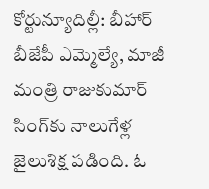కోర్టున్యూదిల్లీ: బీహార్ బీజేపీ ఎమ్మెల్యే, మాజీ మంత్రి రాజుకుమార్ సింగ్‌కు నాలుగేళ్ల జైలుశిక్ష పడింది. ఓ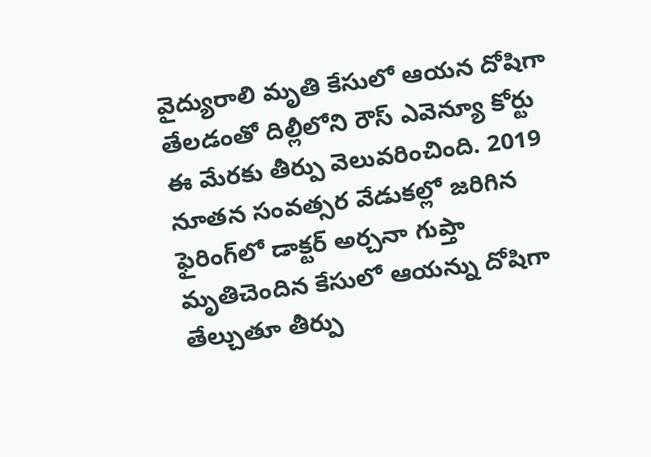వైద్యురాలి మృతి కేసులో ఆయన దోషిగా తేలడంతో దిల్లీలోని రౌస్ ఎవెన్యూ కోర్టు ఈ మేరకు తీర్పు వెలువరించింది. 2019 నూతన సంవత్సర వేడుకల్లో జరిగిన ఫైరింగ్‌లో డాక్టర్ అర్చనా గుప్తా మృతిచెందిన కేసులో ఆయన్ను దోషిగా తేల్చుతూ తీర్పు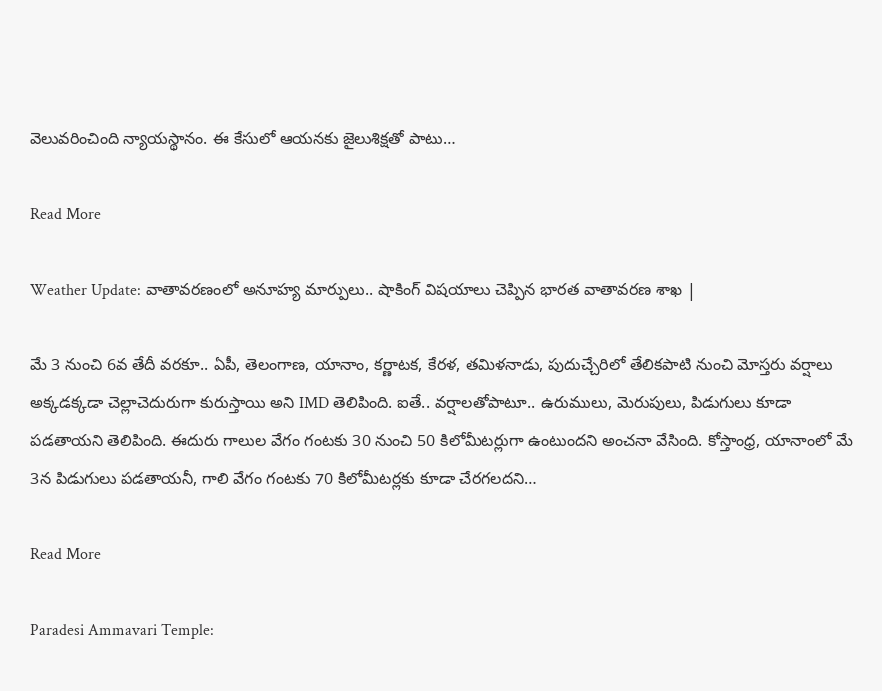వెలువరించింది న్యాయస్థానం. ఈ కేసులో ఆయనకు జైలుశిక్షతో పాటు…

Read More

Weather Update: వాతావరణంలో అనూహ్య మార్పులు.. షాకింగ్ విషయాలు చెప్పిన భారత వాతావరణ శాఖ |

మే 3 నుంచి 6వ తేదీ వరకూ.. ఏపీ, తెలంగాణ, యానాం, కర్ణాటక, కేరళ, తమిళనాడు, పుదుచ్చేరిలో తేలికపాటి నుంచి మోస్తరు వర్షాలు అక్కడక్కడా చెల్లాచెదురుగా కురుస్తాయి అని IMD తెలిపింది. ఐతే.. వర్షాలతోపాటూ.. ఉరుములు, మెరుపులు, పిడుగులు కూడా పడతాయని తెలిపింది. ఈదురు గాలుల వేగం గంటకు 30 నుంచి 50 కిలోమీటర్లుగా ఉంటుందని అంచనా వేసింది. కోస్తాంధ్ర, యానాంలో మే 3న పిడుగులు పడతాయనీ, గాలి వేగం గంటకు 70 కిలోమీటర్లకు కూడా చేరగలదని…

Read More

Paradesi Ammavari Temple: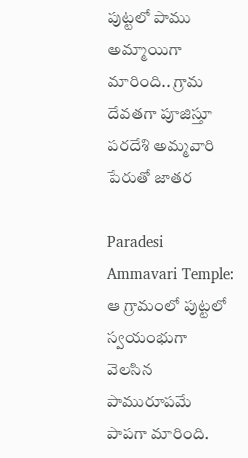పుట్టలో పాము అమ్మాయిగా మారింది.. గ్రామ దేవతగా పూజిస్తూ పరదేశి అమ్మవారి పేరుతో జాతర

Paradesi Ammavari Temple: ఆ గ్రామంలో పుట్టలో స్వయంభుగా వెలసిన పామురూపమే పాపగా మారింది.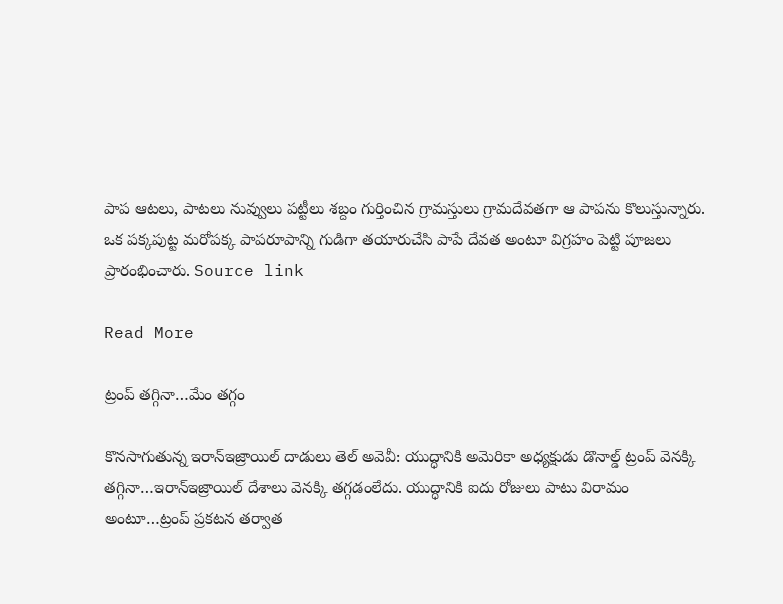పాప ఆటలు, పాటలు నువ్వులు పట్టీలు శబ్దం గుర్తించిన గ్రామస్తులు గ్రామదేవతగా ఆ పాపను కొలుస్తున్నారు. ఒక పక్కపుట్ట మరోపక్క పాపరూపాన్ని గుడిగా తయారుచేసి పాపే దేవత అంటూ విగ్రహం పెట్టి పూజలు ప్రారంభించారు. Source link

Read More

ట్రంప్ తగ్గినా…మేం తగ్గం

కొనసాగుతున్న ఇరాన్ఇజ్రాయిల్ దాడులు తెల్ అవెవీ: యుద్ధానికి అమెరికా అధ్యక్షుడు డొనాల్డ్ ట్రంప్ వెనక్కి తగ్గినా…ఇరాన్ఇజ్రాయిల్ దేశాలు వెనక్కి తగ్గడంలేదు. యుద్ధానికి ఐదు రోజులు పాటు విరామం అంటూ…ట్రంప్ ప్రకటన తర్వాత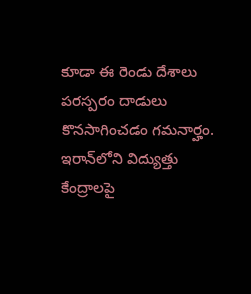కూడా ఈ రెండు దేశాలు పరస్పరం దాడులు కొనసాగించడం గమనార్హం. ఇరాన్‌లోని విద్యుత్తు కేంద్రాలపై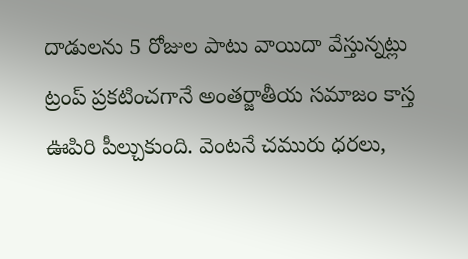దాడులను 5 రోజుల పాటు వాయిదా వేస్తున్నట్లు ట్రంప్ ప్రకటించగానే అంతర్జాతీయ సమాజం కాస్త ఊపిరి పీల్చుకుంది. వెంటనే చమురు ధరలు,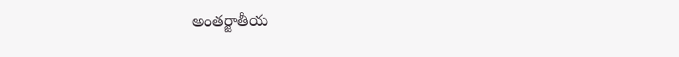అంతర్జాతీయ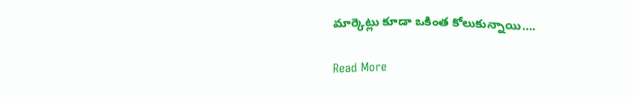మార్కెట్లు కూడా ఒకింత కోలుకున్నాయి….

Read More